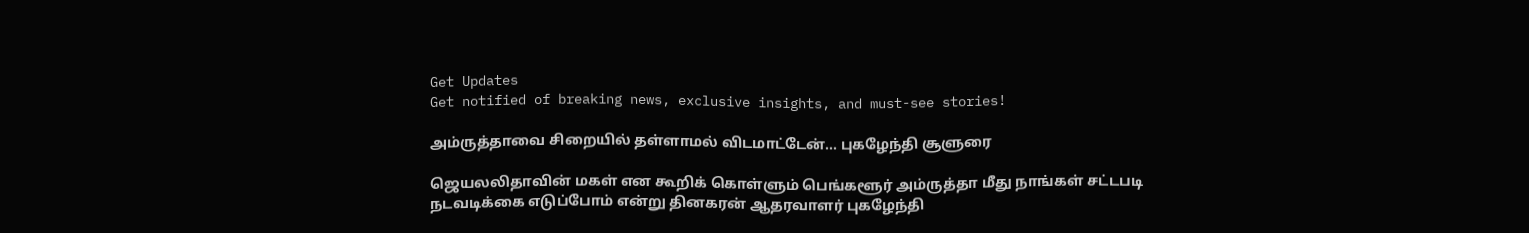Get Updates
Get notified of breaking news, exclusive insights, and must-see stories!

அம்ருத்தாவை சிறையில் தள்ளாமல் விடமாட்டேன்... புகழேந்தி சூளுரை

ஜெயலலிதாவின் மகள் என கூறிக் கொள்ளும் பெங்களூர் அம்ருத்தா மீது நாங்கள் சட்டபடி நடவடிக்கை எடுப்போம் என்று தினகரன் ஆதரவாளர் புகழேந்தி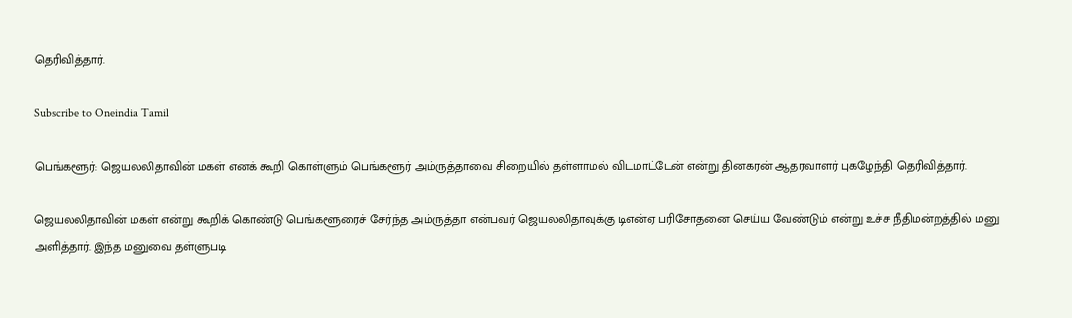தெரிவித்தார்.

Subscribe to Oneindia Tamil

பெங்களூர்: ஜெயலலிதாவின் மகள் எனக் கூறி கொள்ளும் பெங்களூர் அம்ருத்தாவை சிறையில் தள்ளாமல் விடமாட்டேன் என்று தினகரன் ஆதரவாளர் புகழேந்தி தெரிவித்தார்.

ஜெயலலிதாவின் மகள் என்று கூறிக் கொண்டு பெங்களூரைச் சேர்ந்த அம்ருத்தா என்பவர் ஜெயலலிதாவுக்கு டிஎன்ஏ பரிசோதனை செய்ய வேண்டும் என்று உச்ச நீதிமன்றத்தில் மனு அளித்தார். இந்த மனுவை தள்ளுபடி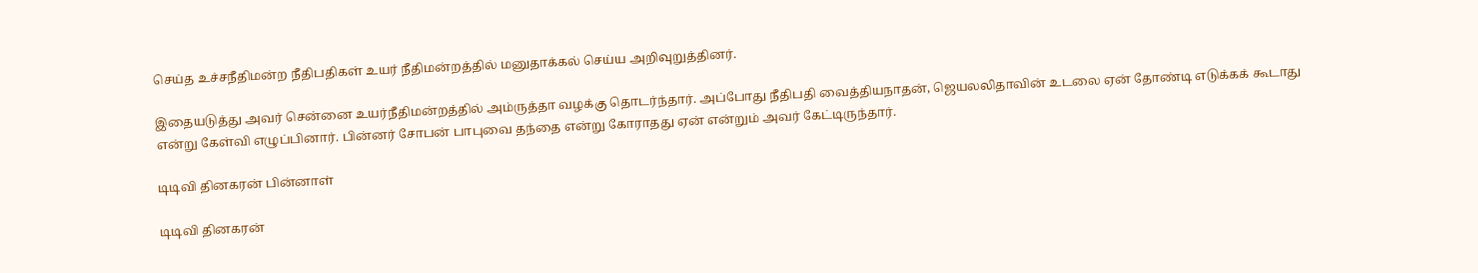செய்த உச்சநீதிமன்ற நீதிபதிகள் உயர் நீதிமன்றத்தில் மனுதாக்கல் செய்ய அறிவுறுத்தினர்.

இதையடுத்து அவர் சென்னை உயர்நீதிமன்றத்தில் அம்ருத்தா வழக்கு தொடர்ந்தார். அப்போது நீதிபதி வைத்தியநாதன், ஜெயலலிதாவின் உடலை ஏன் தோண்டி எடுக்கக் கூடாது என்று கேள்வி எழுப்பினார். பின்னர் சோபன் பாபுவை தந்தை என்று கோராதது ஏன் என்றும் அவர் கேட்டிருந்தார்.

டிடிவி தினகரன் பின்னாள்

டிடிவி தினகரன்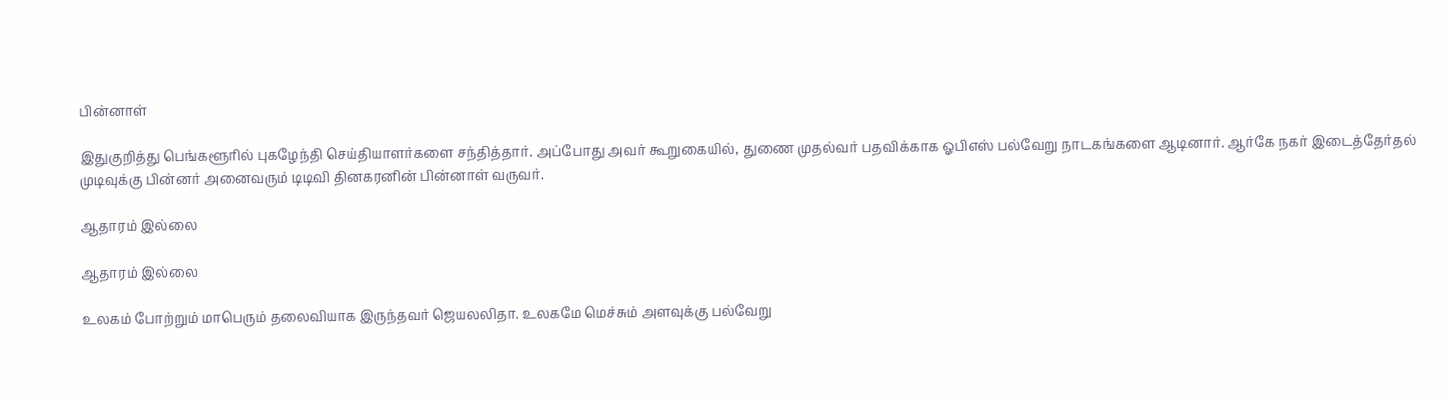பின்னாள்

இதுகுறித்து பெங்களூரில் புகழேந்தி செய்தியாளர்களை சந்தித்தார். அப்போது அவர் கூறுகையில், துணை முதல்வர் பதவிக்காக ஓபிஎஸ் பல்வேறு நாடகங்களை ஆடினார். ஆர்கே நகர் இடைத்தேர்தல் முடிவுக்கு பின்னர் அனைவரும் டிடிவி தினகரனின் பின்னாள் வருவர்.

ஆதாரம் இல்லை

ஆதாரம் இல்லை

உலகம் போற்றும் மாபெரும் தலைவியாக இருந்தவர் ஜெயலலிதா. உலகமே மெச்சும் அளவுக்கு பல்வேறு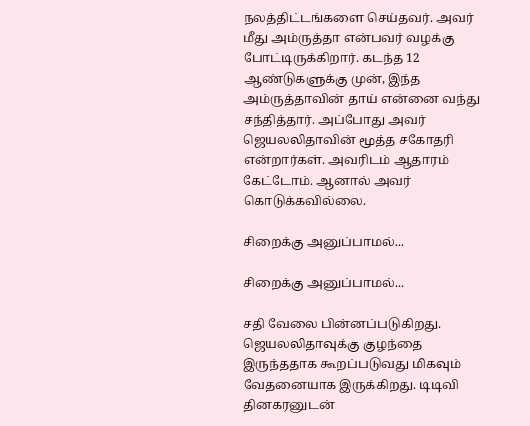நலத்திட்டங்களை செய்தவர். அவர் மீது அம்ருத்தா என்பவர் வழக்கு போட்டிருக்கிறார். கடந்த 12 ஆண்டுகளுக்கு முன், இந்த அம்ருத்தாவின் தாய் என்னை வந்து சந்தித்தார். அப்போது அவர் ஜெயலலிதாவின் மூத்த சகோதரி என்றார்கள். அவரிடம் ஆதாரம் கேட்டோம். ஆனால் அவர் கொடுக்கவில்லை.

சிறைக்கு அனுப்பாமல்...

சிறைக்கு அனுப்பாமல்...

சதி வேலை பின்னப்படுகிறது. ஜெயலலிதாவுக்கு குழந்தை இருந்ததாக கூறப்படுவது மிகவும் வேதனையாக இருக்கிறது. டிடிவி தினகரனுடன்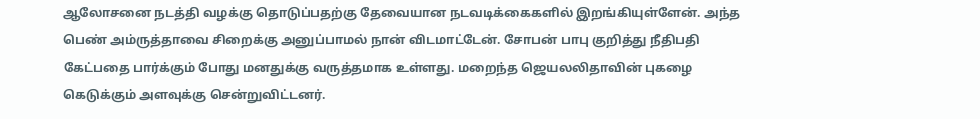ஆலோசனை நடத்தி வழக்கு தொடுப்பதற்கு தேவையான நடவடிக்கைகளில் இறங்கியுள்ளேன். அந்த பெண் அம்ருத்தாவை சிறைக்கு அனுப்பாமல் நான் விடமாட்டேன். சோபன் பாபு குறித்து நீதிபதி கேட்பதை பார்க்கும் போது மனதுக்கு வருத்தமாக உள்ளது. மறைந்த ஜெயலலிதாவின் புகழை கெடுக்கும் அளவுக்கு சென்றுவிட்டனர்.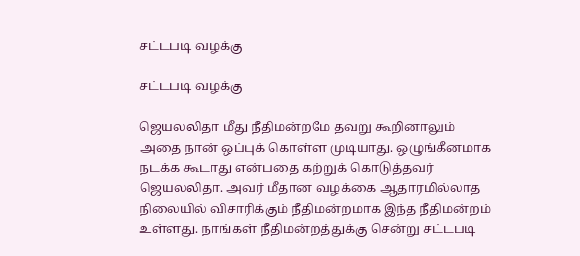சட்டபடி வழக்கு

சட்டபடி வழக்கு

ஜெயலலிதா மீது நீதிமன்றமே தவறு கூறினாலும் அதை நான் ஒப்புக் கொள்ள முடியாது. ஒழுங்கீனமாக நடக்க கூடாது என்பதை கற்றுக் கொடுத்தவர் ஜெயலலிதா. அவர் மீதான வழக்கை ஆதாரமில்லாத நிலையில் விசாரிக்கும் நீதிமன்றமாக இந்த நீதிமன்றம் உள்ளது. நாங்கள் நீதிமன்றத்துக்கு சென்று சட்டபடி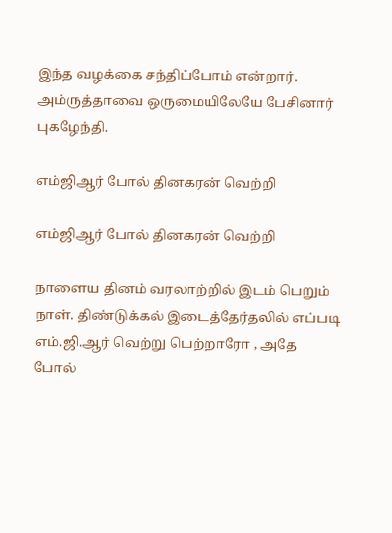இந்த வழக்கை சந்திப்போம் என்றார். அம்ருத்தாவை ஒருமையிலேயே பேசினார் புகழேந்தி.

எம்ஜிஆர் போல் தினகரன் வெற்றி

எம்ஜிஆர் போல் தினகரன் வெற்றி

நாளைய தினம் வரலாற்றில் இடம் பெறும் நாள். திண்டுக்கல் இடைத்தேர்தலில் எப்படி எம்.ஜி.ஆர் வெற்று பெற்றாரோ , அதே போல்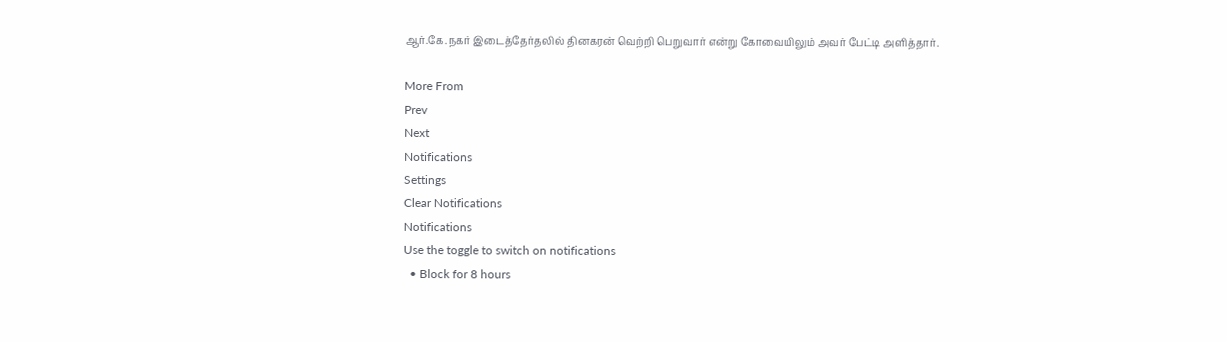ஆர்.கே.நகர் இடைத்தேர்தலில் தினகரன் வெற்றி பெறுவார் என்று கோவையிலும் அவர் பேட்டி அளித்தார்.

More From
Prev
Next
Notifications
Settings
Clear Notifications
Notifications
Use the toggle to switch on notifications
  • Block for 8 hours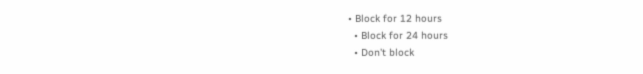• Block for 12 hours
  • Block for 24 hours
  • Don't block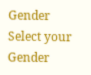Gender
Select your Gender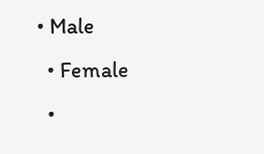• Male
  • Female
  •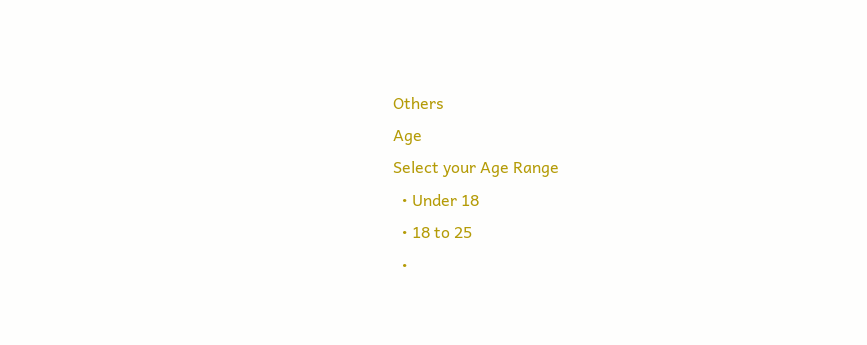Others
Age
Select your Age Range
  • Under 18
  • 18 to 25
  •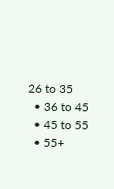26 to 35
  • 36 to 45
  • 45 to 55
  • 55+